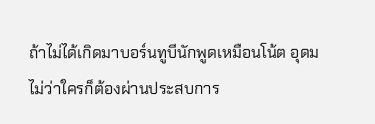ถ้าไม่ได้เกิดมาบอร์นทูบีนักพูดเหมือนโน้ต อุดม ไม่ว่าใครก็ต้องผ่านประสบการ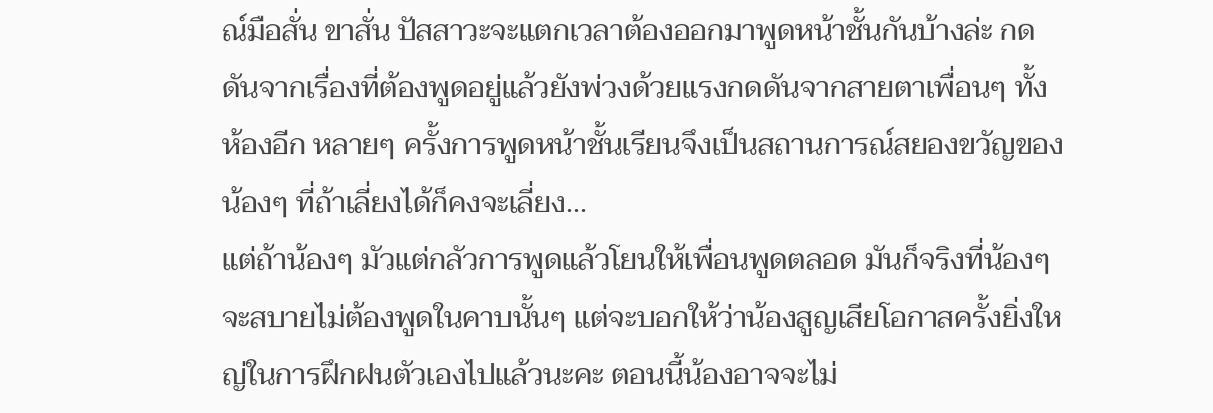ณ์มือสั่น ขาสั่น ปัสสาวะจะแตกเวลาต้องออกมาพูดหน้าชั้นกันบ้างล่ะ กดดันจากเรื่องที่ต้องพูดอยู่แล้วยังพ่วงด้วยแรงกดดันจากสายตาเพื่อนๆ ทั้งห้องอีก หลายๆ ครั้งการพูดหน้าชั้นเรียนจึงเป็นสถานการณ์สยองขวัญของน้องๆ ที่ถ้าเลี่ยงได้ก็คงจะเลี่ยง...
แต่ถ้าน้องๆ มัวแต่กลัวการพูดแล้วโยนให้เพื่อนพูดตลอด มันก็จริงที่น้องๆ จะสบายไม่ต้องพูดในคาบนั้นๆ แต่จะบอกให้ว่าน้องสูญเสียโอกาสครั้งยิ่งใหญ่ในการฝึกฝนตัวเองไปแล้วนะคะ ตอนนี้น้องอาจจะไม่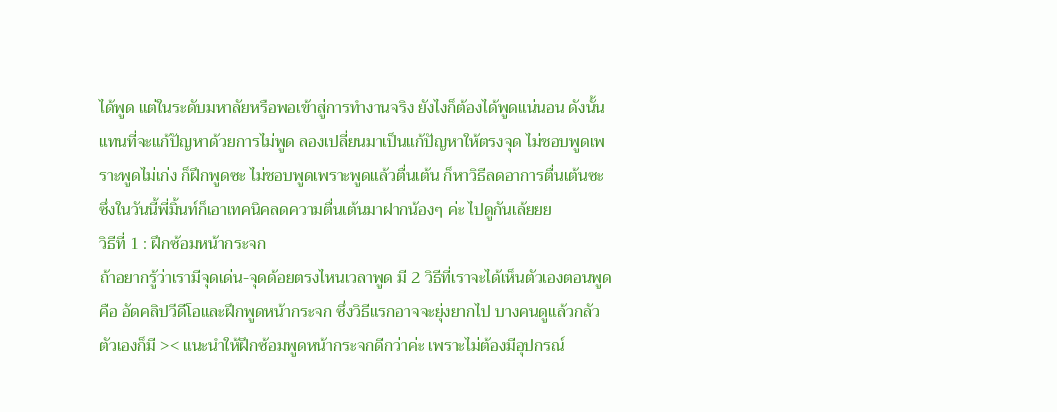ได้พูด แต่ในระดับมหาลัยหรือพอเข้าสู่การทำงานจริง ยังไงก็ต้องได้พูดแน่นอน ดังนั้นแทนที่จะแก้ปัญหาด้วยการไม่พูด ลองเปลี่ยนมาเป็นแก้ปัญหาให้ตรงจุด ไม่ชอบพูดเพราะพูดไม่เก่ง ก็ฝึกพูดซะ ไม่ชอบพูดเพราะพูดแล้วตื่นเต้น ก็หาวิธีลดอาการตื่นเต้นซะ ซึ่งในวันนี้พี่มิ้นท์ก็เอาเทคนิคลดความตื่นเต้นมาฝากน้องๆ ค่ะ ไปดูกันเล้ยยย
วิธีที่ 1 : ฝึกซ้อมหน้ากระจก
ถ้าอยากรู้ว่าเรามีจุดเด่น-จุดด้อยตรงไหนเวลาพูด มี 2 วิธีที่เราจะได้เห็นตัวเองตอนพูด คือ อัดคลิปวีดีโอและฝึกพูดหน้ากระจก ซึ่งวิธีแรกอาจจะยุ่งยากไป บางคนดูแล้วกลัวตัวเองก็มี >< แนะนำให้ฝึกซ้อมพูดหน้ากระจกดีกว่าค่ะ เพราะไม่ต้องมีอุปกรณ์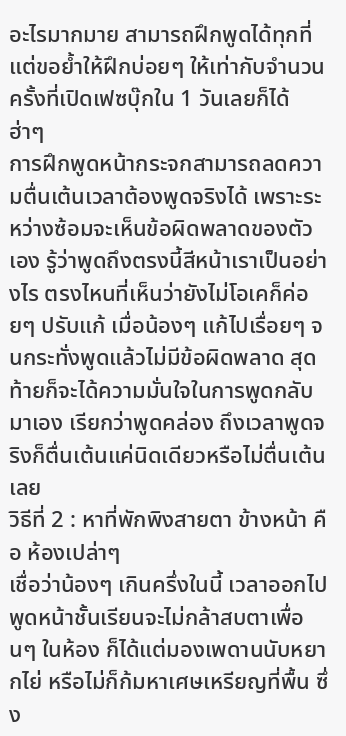อะไรมากมาย สามารถฝึกพูดได้ทุกที่ แต่ขอย้ำให้ฝึกบ่อยๆ ให้เท่ากับจำนวนครั้งที่เปิดเฟซบุ๊กใน 1 วันเลยก็ได้ ฮ่าๆ
การฝึกพูดหน้ากระจกสามารถลดความตื่นเต้นเวลาต้องพูดจริงได้ เพราะระหว่างซ้อมจะเห็นข้อผิดพลาดของตัวเอง รู้ว่าพูดถึงตรงนี้สีหน้าเราเป็นอย่างไร ตรงไหนที่เห็นว่ายังไม่โอเคก็ค่อยๆ ปรับแก้ เมื่อน้องๆ แก้ไปเรื่อยๆ จนกระทั่งพูดแล้วไม่มีข้อผิดพลาด สุดท้ายก็จะได้ความมั่นใจในการพูดกลับมาเอง เรียกว่าพูดคล่อง ถึงเวลาพูดจริงก็ตื่นเต้นแค่นิดเดียวหรือไม่ตื่นเต้นเลย
วิธีที่ 2 : หาที่พักพิงสายตา ข้างหน้า คือ ห้องเปล่าๆ
เชื่อว่าน้องๆ เกินครึ่งในนี้ เวลาออกไปพูดหน้าชั้นเรียนจะไม่กล้าสบตาเพื่อนๆ ในห้อง ก็ได้แต่มองเพดานนับหยากไย่ หรือไม่ก็ก้มหาเศษเหรียญที่พื้น ซึ่ง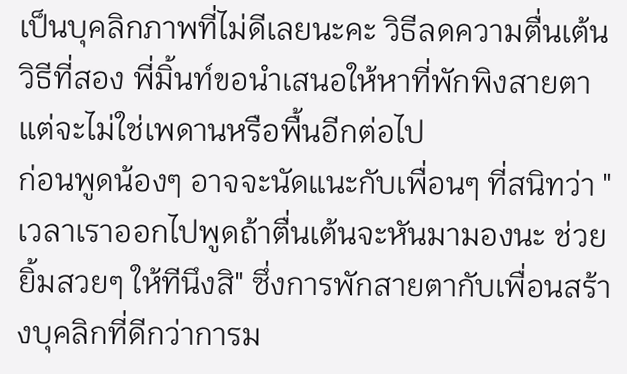เป็นบุคลิกภาพที่ไม่ดีเลยนะคะ วิธีลดความตื่นเต้นวิธีที่สอง พี่มิ้นท์ขอนำเสนอให้หาที่พักพิงสายตาแต่จะไม่ใช่เพดานหรือพื้นอีกต่อไป
ก่อนพูดน้องๆ อาจจะนัดแนะกับเพื่อนๆ ที่สนิทว่า "เวลาเราออกไปพูดถ้าตื่นเต้นจะหันมามองนะ ช่วยยิ้มสวยๆ ให้ทีนึงสิ" ซึ่งการพักสายตากับเพื่อนสร้างบุคลิกที่ดีกว่าการม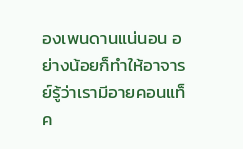องเพนดานแน่นอน อย่างน้อยก็ทำให้อาจารย์รู้ว่าเรามีอายคอนแท็ค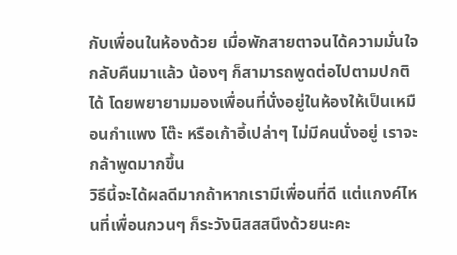กับเพื่อนในห้องด้วย เมื่อพักสายตาจนได้ความมั่นใจกลับคืนมาแล้ว น้องๆ ก็สามารถพูดต่อไปตามปกติได้ โดยพยายามมองเพื่อนที่นั่งอยู่ในห้องให้เป็นเหมือนกำแพง โต๊ะ หรือเก้าอี้เปล่าๆ ไม่มีคนนั่งอยู่ เราจะกล้าพูดมากขึ้น
วิธีนี้จะได้ผลดีมากถ้าหากเรามีเพื่อนที่ดี แต่แกงค์ไหนที่เพื่อนกวนๆ ก็ระวังนิสสสนึงด้วยนะคะ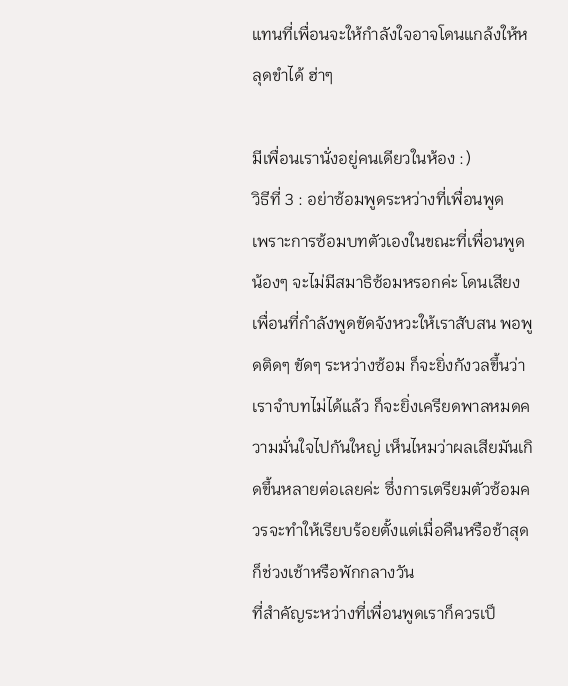แทนที่เพื่อนจะให้กำลังใจอาจโดนแกล้งให้หลุดขำได้ ฮ่าๆ

มีเพื่อนเรานั่งอยู่คนเดียวในห้อง :)
วิธีที่ 3 : อย่าซ้อมพูดระหว่างที่เพื่อนพูด
เพราะการซ้อมบทตัวเองในขณะที่เพื่อนพูด น้องๆ จะไม่มีสมาธิซ้อมหรอกค่ะ โดนเสียงเพื่อนที่กำลังพูดขัดจังหวะให้เราสับสน พอพูดติดๆ ขัดๆ ระหว่างซ้อม ก็จะยิ่งกังวลขึ้นว่าเราจำบทไม่ได้แล้ว ก็จะยิ่งเครียดพาลหมดความมั่นใจไปกันใหญ่ เห็นไหมว่าผลเสียมันเกิดขึ้นหลายต่อเลยค่ะ ซึ่งการเตรียมตัวซ้อมควรจะทำให้เรียบร้อยตั้งแต่เมื่อคืนหรือช้าสุดก็ช่วงเช้าหรือพักกลางวัน
ที่สำคัญระหว่างที่เพื่อนพูดเราก็ควรเป็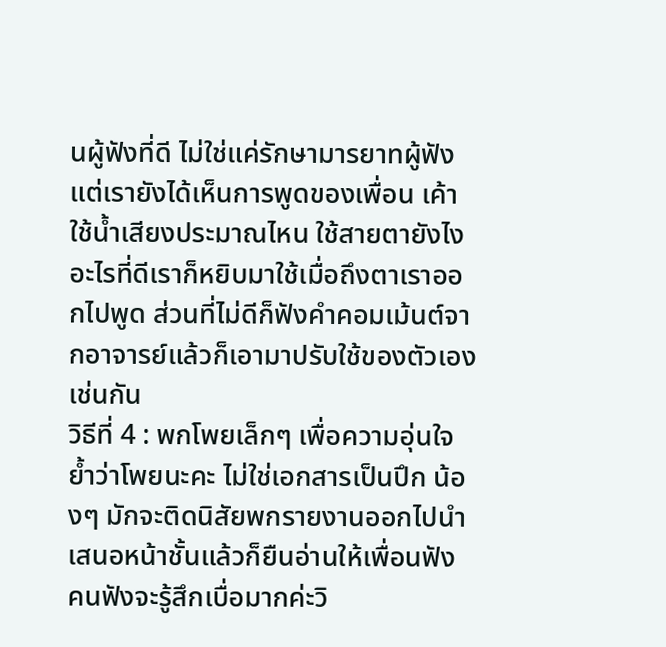นผู้ฟังที่ดี ไม่ใช่แค่รักษามารยาทผู้ฟัง แต่เรายังได้เห็นการพูดของเพื่อน เค้าใช้น้ำเสียงประมาณไหน ใช้สายตายังไง อะไรที่ดีเราก็หยิบมาใช้เมื่อถึงตาเราออกไปพูด ส่วนที่ไม่ดีก็ฟังคำคอมเม้นต์จากอาจารย์แล้วก็เอามาปรับใช้ของตัวเองเช่นกัน
วิธีที่ 4 : พกโพยเล็กๆ เพื่อความอุ่นใจ
ย้ำว่าโพยนะคะ ไม่ใช่เอกสารเป็นปึก น้องๆ มักจะติดนิสัยพกรายงานออกไปนำเสนอหน้าชั้นแล้วก็ยืนอ่านให้เพื่อนฟัง คนฟังจะรู้สึกเบื่อมากค่ะวิ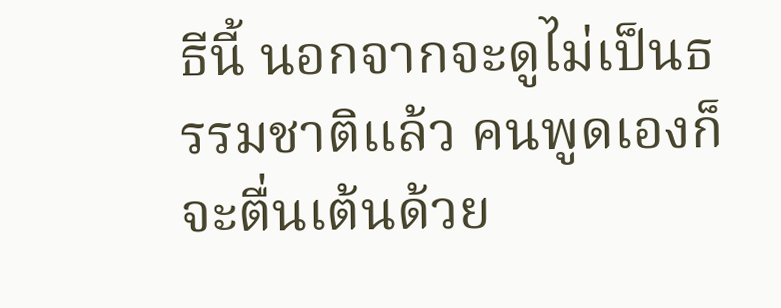ธีนี้ นอกจากจะดูไม่เป็นธรรมชาติแล้ว คนพูดเองก็จะตื่นเต้นด้วย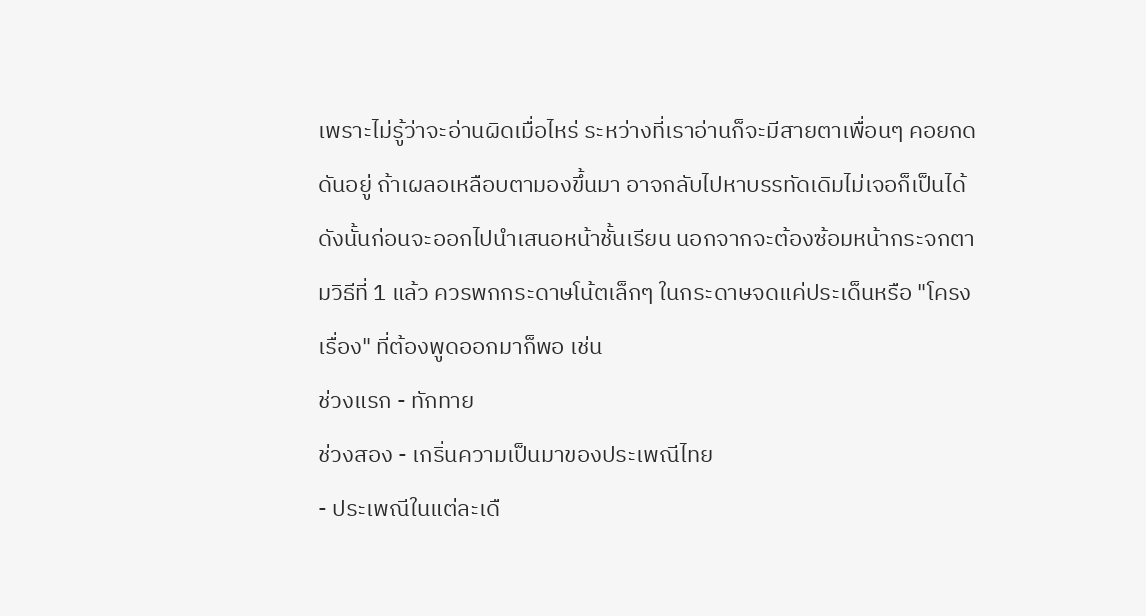เพราะไม่รู้ว่าจะอ่านผิดเมื่อไหร่ ระหว่างที่เราอ่านก็จะมีสายตาเพื่อนๆ คอยกดดันอยู่ ถ้าเผลอเหลือบตามองขึ้นมา อาจกลับไปหาบรรทัดเดิมไม่เจอก็เป็นได้
ดังนั้นก่อนจะออกไปนำเสนอหน้าชั้นเรียน นอกจากจะต้องซ้อมหน้ากระจกตามวิธีที่ 1 แล้ว ควรพกกระดาษโน้ตเล็กๆ ในกระดาษจดแค่ประเด็นหรือ "โครงเรื่อง" ที่ต้องพูดออกมาก็พอ เช่น
ช่วงแรก - ทักทาย
ช่วงสอง - เกริ่นความเป็นมาของประเพณีไทย
- ประเพณีในแต่ละเดื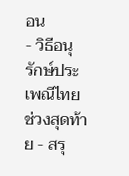อน
- วิธีอนุรักษ์ประเพณีไทย
ช่วงสุดท้าย - สรุ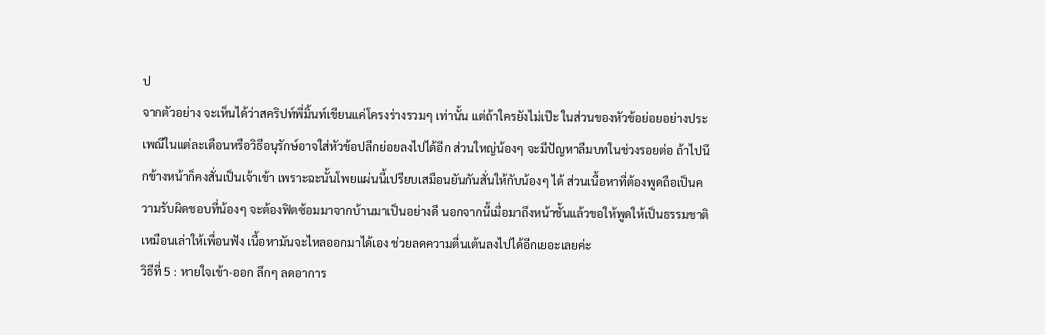ป
จากตัวอย่าง จะเห็นได้ว่าสคริปท์พี่มิ้นท์เขียนแค่โครงร่างรวมๆ เท่านั้น แต่ถ้าใครยังไม่เป๊ะ ในส่วนของหัวข้อย่อยอย่างประเพณีในแต่ละเดือนหรือวิธีอนุรักษ์อาจใส่หัวข้อปลีกย่อยลงไปได้อีก ส่วนใหญ่น้องๆ จะมีปัญหาลืมบทในช่วงรอยต่อ ถ้าไปนึกข้างหน้าก็คงสั่นเป็นเจ้าเข้า เพราะฉะนั้นโพยแผ่นนี้เปรียบเสมือนยันกันสั่นให้กับน้องๆ ได้ ส่วนเนื้อหาที่ต้องพูดถือเป็นความรับผิดชอบที่น้องๆ จะต้องฟิตซ้อมมาจากบ้านมาเป็นอย่างดี นอกจากนี้เมื่อมาถึงหน้าชั้นแล้วขอให้พูดให้เป็นธรรมชาติ เหมือนเล่าให้เพื่อนฟัง เนื้อหามันจะไหลออกมาได้เอง ช่วยลดความตื่นเต้นลงไปได้อีกเยอะเลยค่ะ
วิธีที่ 5 : หายใจเข้า-ออก ลึกๆ ลดอาการ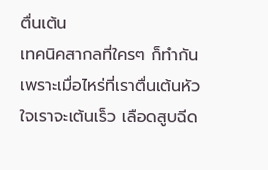ตื่นเต้น
เทคนิคสากลที่ใครๆ ก็ทำกัน เพราะเมื่อไหร่ที่เราตื่นเต้นหัวใจเราจะเต้นเร็ว เลือดสูบฉีด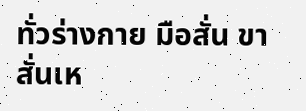ทั่วร่างกาย มือสั่น ขาสั่นเห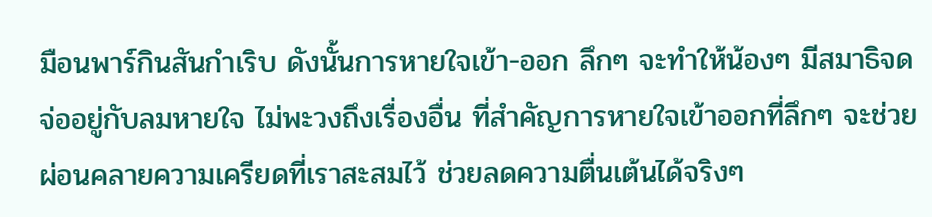มือนพาร์กินสันกำเริบ ดังนั้นการหายใจเข้า-ออก ลึกๆ จะทำให้น้องๆ มีสมาธิจดจ่ออยู่กับลมหายใจ ไม่พะวงถึงเรื่องอื่น ที่สำคัญการหายใจเข้าออกที่ลึกๆ จะช่วยผ่อนคลายความเครียดที่เราสะสมไว้ ช่วยลดความตื่นเต้นได้จริงๆ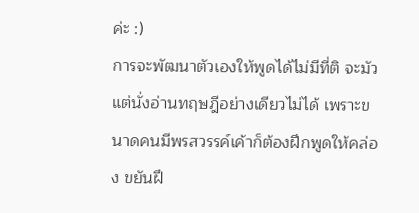ค่ะ :)
การจะพัฒนาตัวเองให้พูดได้ไม่มีที่ติ จะมัวแต่นั่งอ่านทฤษฎีอย่างเดียวไม่ได้ เพราะขนาดคนมีพรสวรรค์เค้าก็ต้องฝึกพูดให้คล่อง ขยันฝึ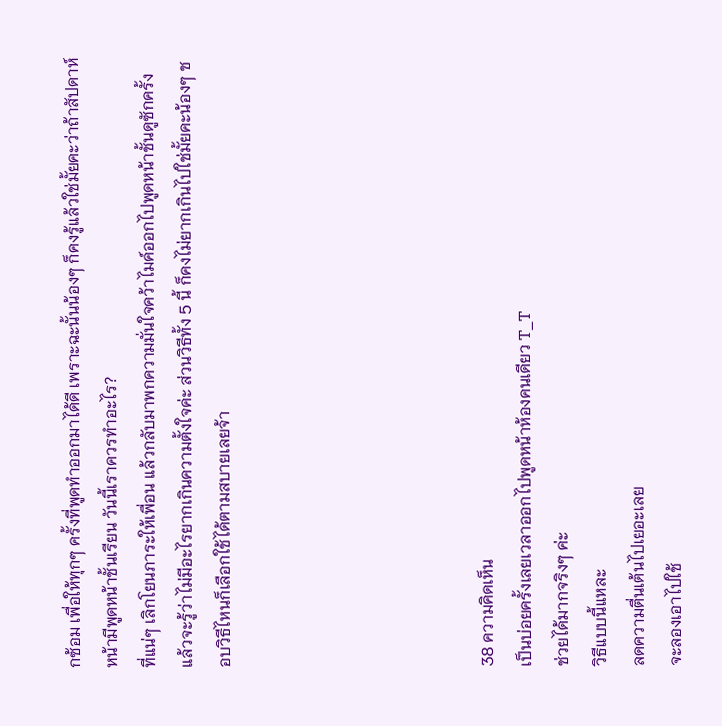กซ้อม เพื่อให้ทุกๆ ครั้งที่พูดทำออกมาได้ดี เพราะฉะนั้นน้องๆ ก็คงรู้แล้วใช่มั้ยคะว่าถ้าสัปดาห์หน้ามีพูดหน้าชั้นเรียน วันนี้เราควรทำอะไร?
ที่แน่ๆ เลิกโยนภาระให้เพื่อน แล้วกลับมาพกความมั่นใจคว้าไมค์ออกไปพูดหน้าชั้นดูซักครั้ง แล้วจะรู้ว่าไม่มีอะไรยากเกินความตั้งใจค่ะ ส่วนวิธีทั้ง 5 นี้ ก็คงไม่ยากเกินไปใช่มั้ยคะน้องๆ ชอบวิธีไหนก็เลือกใช้ได้ตามสบายเลยจ้า






38 ความคิดเห็น
เป็นบ่อยครั้งเลยเวลาออกไปพูดหน้าห้องคนเดียว T_T
ช่วยได้มากจริงๆ ค่ะ
วิธีแบบนี้แหละ
ลดความตื่นเต้นไปเยอะเลย
จะลองเอาไปใช้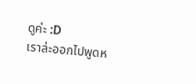ดูค่ะ :D
เราล่ะออกไปพูดห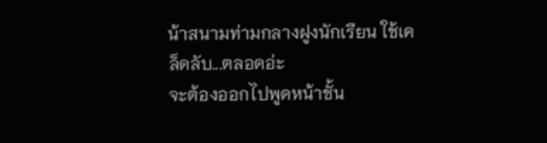น้าสนามท่ามกลางฝูงนักเรียน ใช้เคล็ดลับ...ตลอดอ่ะ
จะต้องออกไปพูดหน้าชั้น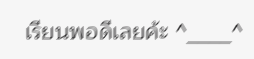เรียนพอดีเลยค้ะ ^____^